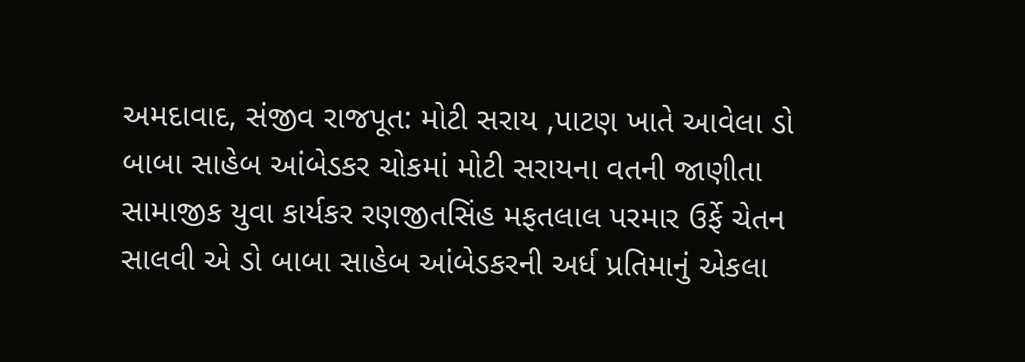અમદાવાદ, સંજીવ રાજપૂત: મોટી સરાય ,પાટણ ખાતે આવેલા ડો બાબા સાહેબ આંબેડકર ચોકમાં મોટી સરાયના વતની જાણીતા સામાજીક યુવા કાર્યકર રણજીતસિંહ મફતલાલ પરમાર ઉર્ફે ચેતન સાલવી એ ડો બાબા સાહેબ આંબેડકરની અર્ધ પ્રતિમાનું એકલા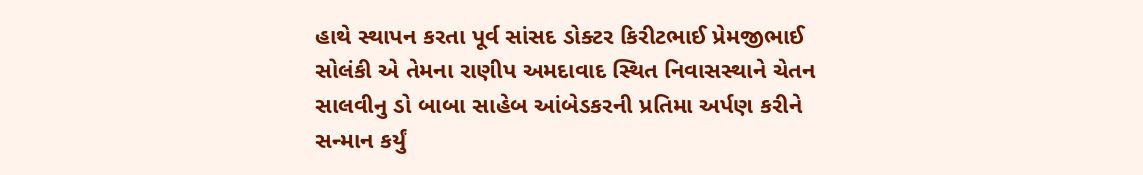હાથે સ્થાપન કરતા પૂર્વ સાંસદ ડોક્ટર કિરીટભાઈ પ્રેમજીભાઈ સોલંકી એ તેમના રાણીપ અમદાવાદ સ્થિત નિવાસસ્થાને ચેતન સાલવીનુ ડો બાબા સાહેબ આંબેડકરની પ્રતિમા અર્પણ કરીને સન્માન કર્યું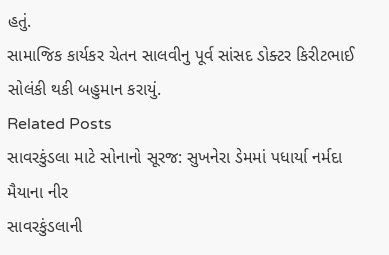હતું.
સામાજિક કાર્યકર ચેતન સાલવીનુ પૂર્વ સાંસદ ડોક્ટર કિરીટભાઈ સોલંકી થકી બહુમાન કરાયું.
Related Posts
સાવરકુંડલા માટે સોનાનો સૂરજ: સુખનેરા ડેમમાં પધાર્યા નર્મદા મૈયાના નીર
સાવરકુંડલાની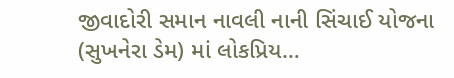જીવાદોરી સમાન નાવલી નાની સિંચાઈ યોજના (સુખનેરા ડેમ) માં લોકપ્રિય…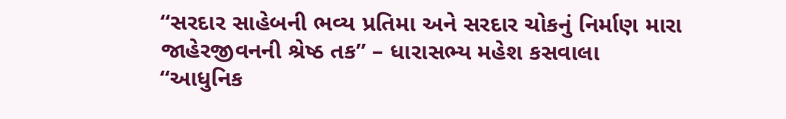“સરદાર સાહેબની ભવ્ય પ્રતિમા અને સરદાર ચોકનું નિર્માણ મારા જાહેરજીવનની શ્રેષ્ઠ તક” – ધારાસભ્ય મહેશ કસવાલા
“આધુનિક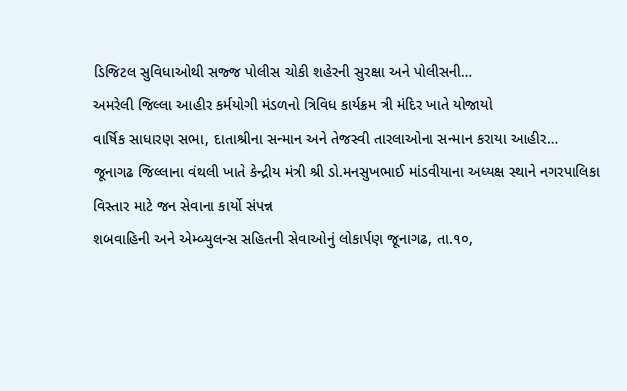ડિજિટલ સુવિધાઓથી સજ્જ પોલીસ ચોકી શહેરની સુરક્ષા અને પોલીસની…
અમરેલી જિલ્લા આહીર કર્મયોગી મંડળનો ત્રિવિધ કાર્યક્રમ ત્રી મંદિર ખાતે યોજાયો
વાર્ષિક સાધારણ સભા, દાતાશ્રીના સન્માન અને તેજસ્વી તારલાઓના સન્માન કરાયા આહીર…
જૂનાગઢ જિલ્લાના વંથલી ખાતે કેન્દ્રીય મંત્રી શ્રી ડો.મનસુખભાઈ માંડવીયાના અધ્યક્ષ સ્થાને નગરપાલિકા વિસ્તાર માટે જન સેવાના કાર્યો સંપન્ન
શબવાહિની અને એમ્બ્યુલન્સ સહિતની સેવાઓનું લોકાર્પણ જૂનાગઢ, તા.૧૦,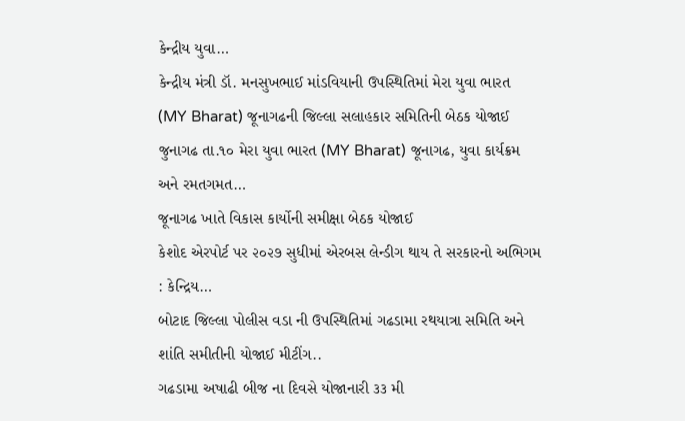કેન્દ્રીય યુવા…
કેન્દ્રીય મંત્રી ડૉ. મનસુખભાઈ માંડવિયાની ઉપસ્થિતિમાં મેરા યુવા ભારત (MY Bharat) જૂનાગઢની જિલ્લા સલાહકાર સમિતિની બેઠક યોજાઈ
જુનાગઢ તા.૧૦ મેરા યુવા ભારત (MY Bharat) જૂનાગઢ, યુવા કાર્યક્રમ અને રમતગમત…
જૂનાગઢ ખાતે વિકાસ કાર્યોની સમીક્ષા બેઠક યોજાઈ
કેશોદ એરપોર્ટ પર ૨૦૨૭ સુધીમાં એરબસ લેન્ડીગ થાય તે સરકારનો અભિગમ : કેન્દ્રિય…
બોટાદ જિલ્લા પોલીસ વડા ની ઉપસ્થિતિમાં ગઢડામા રથયાત્રા સમિતિ અને શાંતિ સમીતીની યોજાઈ મીટીંગ..
ગઢડામા અષાઢી બીજ ના દિવસે યોજાનારી ૩૩ મી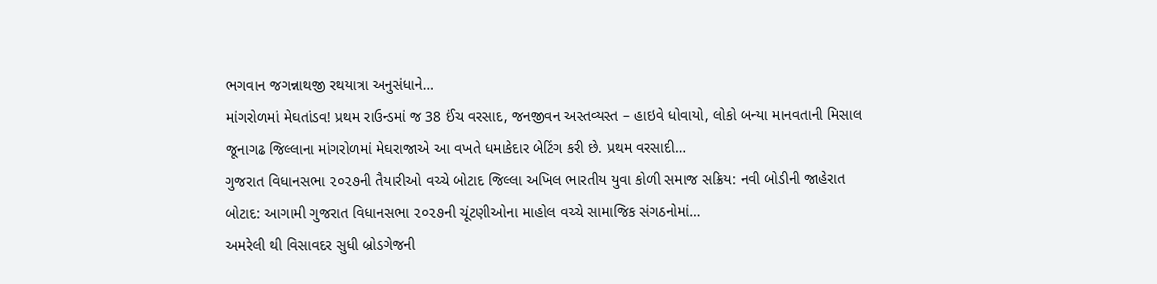ભગવાન જગન્નાથજી રથયાત્રા અનુસંધાને…
માંગરોળમાં મેઘતાંડવ! પ્રથમ રાઉન્ડમાં જ 38 ઈંચ વરસાદ, જનજીવન અસ્તવ્યસ્ત – હાઇવે ધોવાયો, લોકો બન્યા માનવતાની મિસાલ
જૂનાગઢ જિલ્લાના માંગરોળમાં મેઘરાજાએ આ વખતે ધમાકેદાર બેટિંગ કરી છે. પ્રથમ વરસાદી…
ગુજરાત વિધાનસભા ૨૦૨૭ની તૈયારીઓ વચ્ચે બોટાદ જિલ્લા અખિલ ભારતીય યુવા કોળી સમાજ સક્રિય: નવી બોડીની જાહેરાત
બોટાદ: આગામી ગુજરાત વિધાનસભા ૨૦૨૭ની ચૂંટણીઓના માહોલ વચ્ચે સામાજિક સંગઠનોમાં…
અમરેલી થી વિસાવદર સુધી બ્રોડગેજની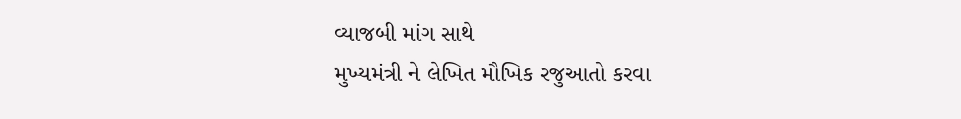વ્યાજબી માંગ સાથે
મુખ્યમંત્રી ને લેખિત મૌખિક રજુઆતો કરવા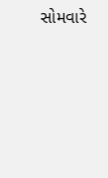સોમવારે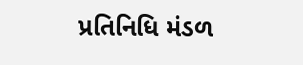પ્રતિનિધિ મંડળ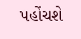પહોંચશે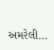અમરેલી…